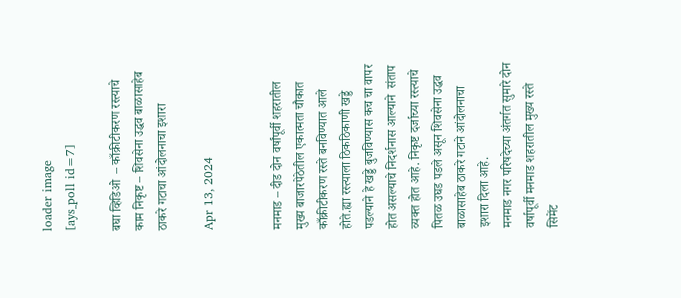loader image
[ays_poll id=7]

बघा व्हिडिओ  – काँक्रीटीकरण रस्त्याचे काम निकृष्ट – शिवसेना उद्धव बाळासाहेब ठाकरे गटाचा आंदोलनाचा इशारा

Apr 13, 2024


मनमाड – दीड दोन वर्षांपूर्वी शहरातील मुख्य बाजारपेठेतील एकात्मता चौकात काँक्रीटीकरण रस्ते बनविण्यात आले होते.ह्या रस्त्याला ठिकठिकाणी खड्डे पडल्याने हे खड्डे बुजविण्यास कच चा वापर होत असल्याचे निदर्शनास आल्याने  संताप व्यक्त होत आहे. निकृष्ट दर्जाच्या रस्त्याचे पितळ उघड पडले असून शिवसेना उद्धव बाळासाहेब ठाकरे गटाने आंदोलनाचा इशारा दिला आहे.
मनमाड नगर परिषदेच्या अंतर्गत सुमारे दोन वर्षापूर्वी मनमाड शहरातील मुख्य रस्ते सिमेंट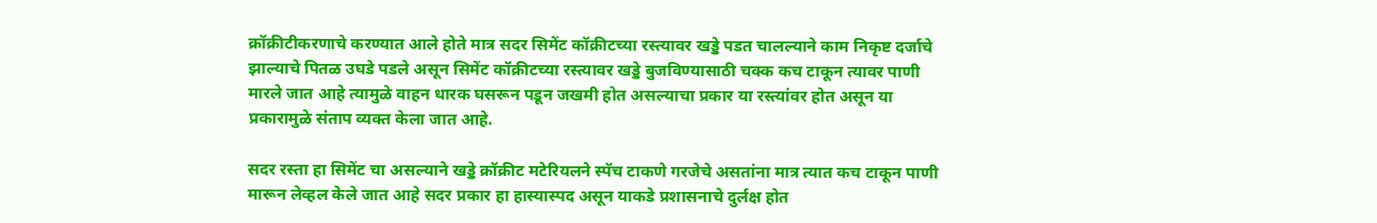क्रॉक्रीटीकरणाचे करण्यात आले होते मात्र सदर सिमेंट कॉक्रीटच्या रस्त्यावर खड्डे पडत चालल्याने काम निकृष्ट दर्जाचे झाल्याचे पितळ उघडे पडले असून सिमेंट कॉक्रीटच्या रस्त्यावर खड्डे बुजविण्यासाठी चक्क कच टाकून त्यावर पाणी मारले जात आहे त्यामुळे वाहन धारक घसरून पडून जखमी होत असल्याचा प्रकार या रस्त्यांवर होत असून या प्रकारामुळे संताप व्यक्त केला जात आहे.

सदर रस्ता हा सिमेंट चा असल्याने खड्डे क्रॉक्रीट मटेरियलने स्पॅच टाकणे गरजेचे असतांना मात्र त्यात कच टाकून पाणी मारून लेव्हल केले जात आहे सदर प्रकार हा हास्यास्पद असून याकडे प्रशासनाचे दुर्लक्ष होत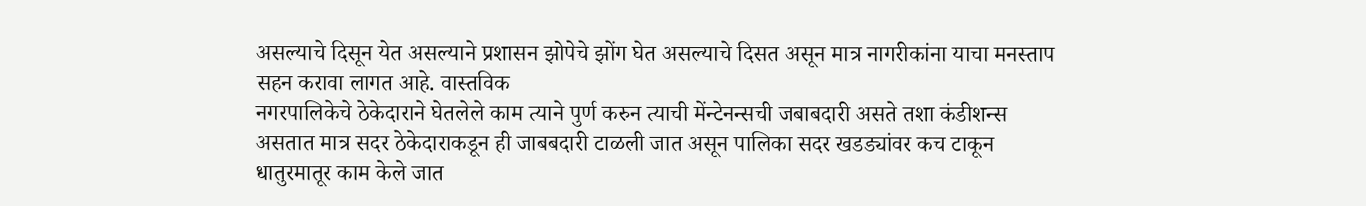असल्याचे दिसून येत असल्याने प्रशासन झोपेचे झोंग घेत असल्याचे दिसत असून मात्र नागरीकांना याचा मनस्ताप सहन करावा लागत आहे. वास्तविक
नगरपालिकेचे ठेकेदाराने घेतलेले काम त्याने पुर्ण करुन त्याची मेंन्टेनन्सची जबाबदारी असते तशा कंडीशन्स असतात मात्र सदर ठेकेदाराकडून ही जाबबदारी टाळली जात असून पालिका सदर खडड्यांवर कच टाकून धातुरमातूर काम केले जात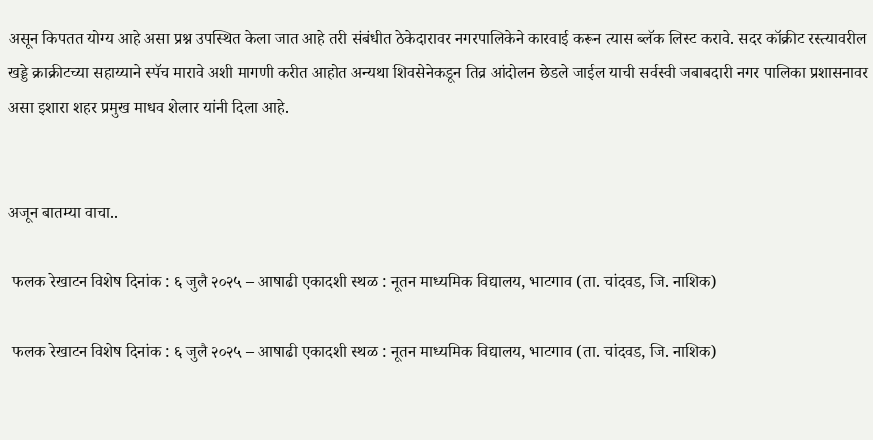असून किपतत योग्य आहे असा प्रश्न उपस्थित केला जात आहे तरी संबंधीत ठेकेदारावर नगरपालिकेने कारवाई करून त्यास ब्लॅक लिस्ट करावे. सदर कॉक्रीट रस्त्यावरील खड्डे क्राक्रीटच्या सहाय्याने स्पॅच मारावे अशी मागणी करीत आहोत अन्यथा शिवसेनेकडून तिव्र आंदोलन छेडले जाईल याची सर्वस्वी जबाबदारी नगर पालिका प्रशासनावर असा इशारा शहर प्रमुख माधव शेलार यांनी दिला आहे.


अजून बातम्या वाचा..

 फलक रेखाटन विशेष दिनांक : ६ जुलै २०२५ – आषाढी एकादशी स्थळ : नूतन माध्यमिक विद्यालय, भाटगाव (ता. चांदवड, जि. नाशिक)

 फलक रेखाटन विशेष दिनांक : ६ जुलै २०२५ – आषाढी एकादशी स्थळ : नूतन माध्यमिक विद्यालय, भाटगाव (ता. चांदवड, जि. नाशिक)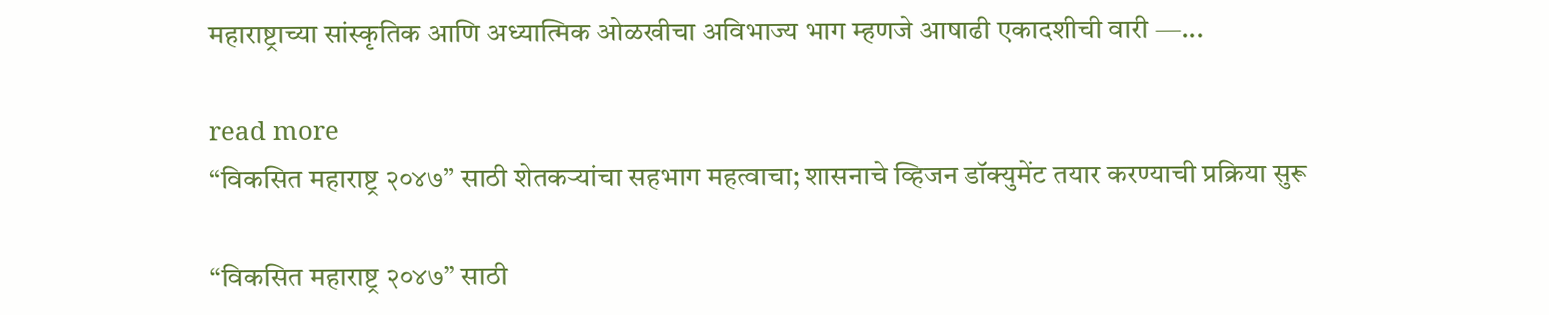महाराष्ट्राच्या सांस्कृतिक आणि अध्यात्मिक ओळखीचा अविभाज्य भाग म्हणजे आषाढी एकादशीची वारी —...

read more
“विकसित महाराष्ट्र २०४७” साठी शेतकऱ्यांचा सहभाग महत्वाचा; शासनाचे व्हिजन डॉक्युमेंट तयार करण्याची प्रक्रिया सुरू

“विकसित महाराष्ट्र २०४७” साठी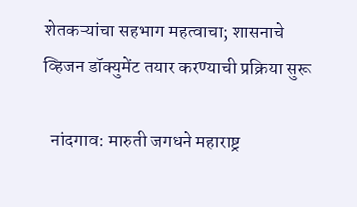शेतकऱ्यांचा सहभाग महत्वाचा; शासनाचे व्हिजन डॉक्युमेंट तयार करण्याची प्रक्रिया सुरू

  नांदगाव: मारुती जगधने महाराष्ट्र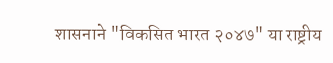शासनाने "विकसित भारत २०४७" या राष्ट्रीय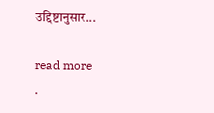उद्दिष्टानुसार...

read more
.